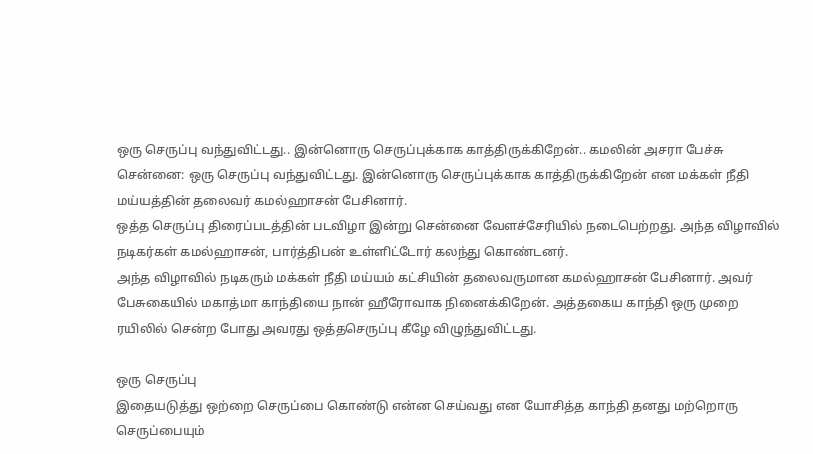ஒரு செருப்பு வந்துவிட்டது.. இன்னொரு செருப்புக்காக காத்திருக்கிறேன்.. கமலின் அசரா பேச்சு
சென்னை: ஒரு செருப்பு வந்துவிட்டது. இன்னொரு செருப்புக்காக காத்திருக்கிறேன் என மக்கள் நீதி மய்யத்தின் தலைவர் கமல்ஹாசன் பேசினார்.
ஒத்த செருப்பு திரைப்படத்தின் படவிழா இன்று சென்னை வேளச்சேரியில் நடைபெற்றது. அந்த விழாவில் நடிகர்கள் கமல்ஹாசன், பார்த்திபன் உள்ளிட்டோர் கலந்து கொண்டனர்.
அந்த விழாவில் நடிகரும் மக்கள் நீதி மய்யம் கட்சியின் தலைவருமான கமல்ஹாசன் பேசினார். அவர் பேசுகையில் மகாத்மா காந்தியை நான் ஹீரோவாக நினைக்கிறேன். அத்தகைய காந்தி ஒரு முறை ரயிலில் சென்ற போது அவரது ஒத்தசெருப்பு கீழே விழுந்துவிட்டது.

ஒரு செருப்பு
இதையடுத்து ஒற்றை செருப்பை கொண்டு என்ன செய்வது என யோசித்த காந்தி தனது மற்றொரு செருப்பையும்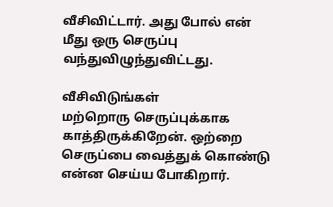வீசிவிட்டார். அது போல் என் மீது ஒரு செருப்பு வந்துவிழுந்துவிட்டது.

வீசிவிடுங்கள்
மற்றொரு செருப்புக்காக காத்திருக்கிறேன். ஒற்றை செருப்பை வைத்துக் கொண்டு என்ன செய்ய போகிறார்.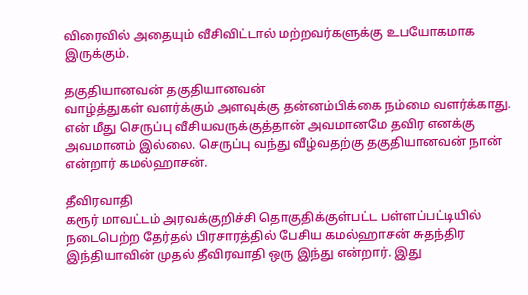விரைவில் அதையும் வீசிவிட்டால் மற்றவர்களுக்கு உபயோகமாக இருக்கும்.

தகுதியானவன் தகுதியானவன்
வாழ்த்துகள் வளர்க்கும் அளவுக்கு தன்னம்பிக்கை நம்மை வளர்க்காது. என் மீது செருப்பு வீசியவருக்குத்தான் அவமானமே தவிர எனக்கு அவமானம் இல்லை. செருப்பு வந்து வீழ்வதற்கு தகுதியானவன் நான் என்றார் கமல்ஹாசன்.

தீவிரவாதி
கரூர் மாவட்டம் அரவக்குறிச்சி தொகுதிக்குள்பட்ட பள்ளப்பட்டியில் நடைபெற்ற தேர்தல் பிரசாரத்தில் பேசிய கமல்ஹாசன் சுதந்திர இந்தியாவின் முதல் தீவிரவாதி ஒரு இந்து என்றார். இது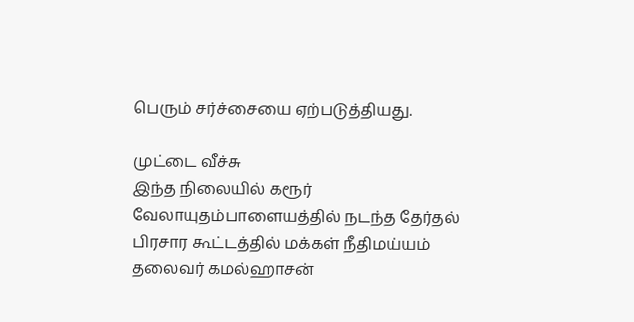பெரும் சர்ச்சையை ஏற்படுத்தியது.

முட்டை வீச்சு
இந்த நிலையில் கரூர் வேலாயுதம்பாளையத்தில் நடந்த தேர்தல் பிரசார கூட்டத்தில் மக்கள் நீதிமய்யம் தலைவர் கமல்ஹாசன்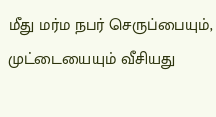மீது மர்ம நபர் செருப்பையும், முட்டையையும் வீசியது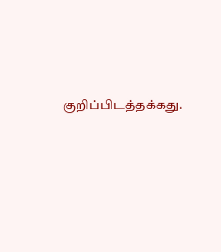குறிப்பிடத்தக்கது.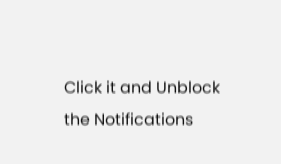Click it and Unblock the Notifications